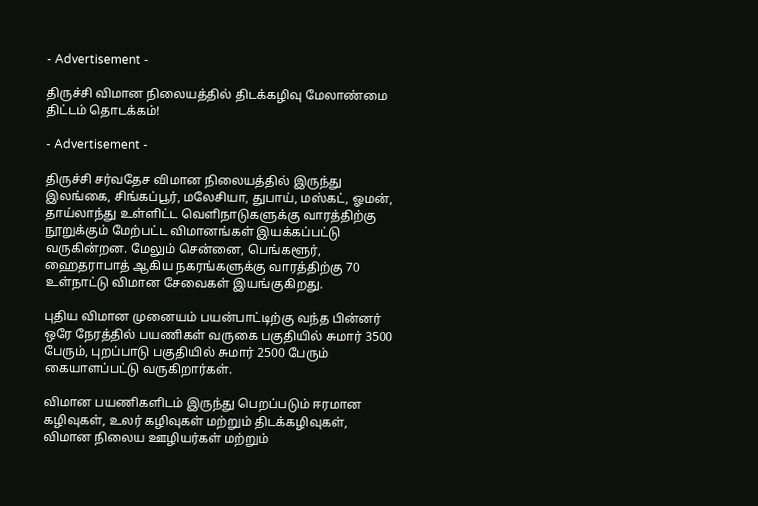- Advertisement -

திருச்சி விமான நிலையத்தில் திடக்கழிவு மேலாண்மை திட்டம் தொடக்கம்!

- Advertisement -

திருச்சி சர்வதேச விமான நிலையத்தில் இருந்து இலங்கை, சிங்கப்பூர், மலேசியா, துபாய், மஸ்கட், ஓமன், தாய்லாந்து உள்ளிட்ட வெளிநாடுகளுக்கு வாரத்திற்கு நூறுக்கும் மேற்பட்ட விமானங்கள் இயக்கப்பட்டு வருகின்றன. மேலும் சென்னை, பெங்களூர், ஹைதராபாத் ஆகிய நகரங்களுக்கு வாரத்திற்கு 70 உள்நாட்டு விமான சேவைகள் இயங்குகிறது.

புதிய விமான முனையம் பயன்பாட்டிற்கு வந்த பின்னர் ஒரே நேரத்தில் பயணிகள் வருகை பகுதியில் சுமார் 3500 பேரும், புறப்பாடு பகுதியில் சுமார் 2500 பேரும் கையாளப்பட்டு வருகிறார்கள்.

விமான பயணிகளிடம் இருந்து பெறப்படும் ஈரமான கழிவுகள், உலர் கழிவுகள் மற்றும் திடக்கழிவுகள், விமான நிலைய ஊழியர்கள் மற்றும்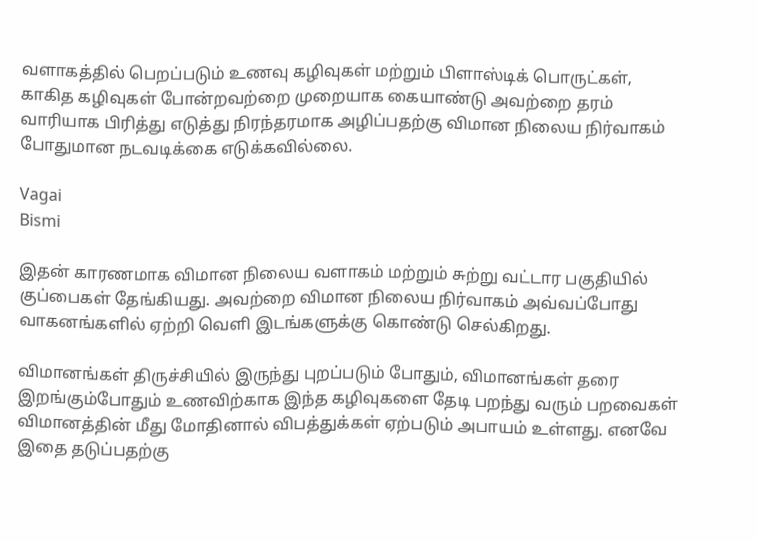வளாகத்தில் பெறப்படும் உணவு கழிவுகள் மற்றும் பிளாஸ்டிக் பொருட்கள், காகித கழிவுகள் போன்றவற்றை முறையாக கையாண்டு அவற்றை தரம் வாரியாக பிரித்து எடுத்து நிரந்தரமாக அழிப்பதற்கு விமான நிலைய நிர்வாகம் போதுமான நடவடிக்கை எடுக்கவில்லை.

Vagai
Bismi

இதன் காரணமாக விமான நிலைய வளாகம் மற்றும் சுற்று வட்டார பகுதியில் குப்பைகள் தேங்கியது. அவற்றை விமான நிலைய நிர்வாகம் அவ்வப்போது வாகனங்களில் ஏற்றி வெளி இடங்களுக்கு கொண்டு செல்கிறது.

விமானங்கள் திருச்சியில் இருந்து புறப்படும் போதும், விமானங்கள் தரை இறங்கும்போதும் உணவிற்காக இந்த கழிவுகளை தேடி பறந்து வரும் பறவைகள் விமானத்தின் மீது மோதினால் விபத்துக்கள் ஏற்படும் அபாயம் உள்ளது. எனவே இதை தடுப்பதற்கு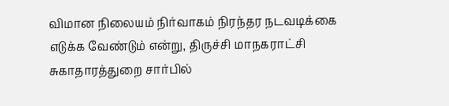விமான நிலையம் நிர்வாகம் நிரந்தர நடவடிக்கை எடுக்க வேண்டும் என்று, திருச்சி மாநகராட்சி சுகாதாரத்துறை சார்பில்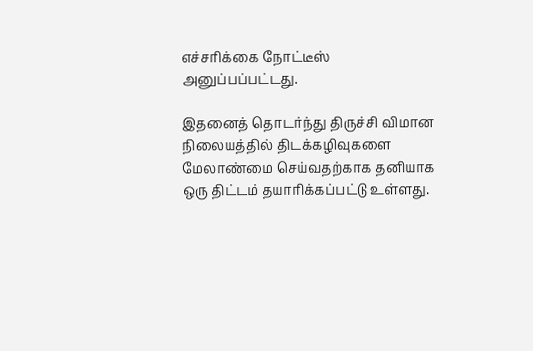எச்சரிக்கை நோட்டீஸ் அனுப்பப்பட்டது.

இதனைத் தொடர்ந்து திருச்சி விமான நிலையத்தில் திடக்கழிவுகளை மேலாண்மை செய்வதற்காக தனியாக ஒரு திட்டம் தயாரிக்கப்பட்டு உள்ளது.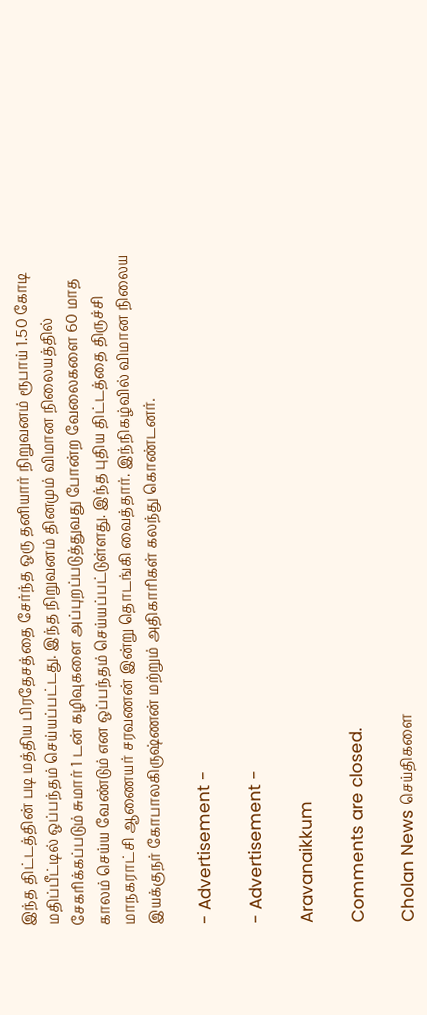இந்த திட்டத்தின் படி மத்திய பிரதேசத்தை சேர்ந்த ஒரு தனியார் நிறுவனம் ரூபாய் 1.50 கோடி மதிப்பீட்டில் ஒப்பந்தம் செய்யப்பட்டது. இந்த நிறுவனம் தினமும் விமான நிலையத்தில் சேகரிக்கப்படும் சுமார் 1 டன் கழிவுகளை அப்புறப்படுத்துவது போன்ற வேலைகளை 60 மாத காலம் செய்ய வேண்டும் என ஒப்பந்தம் செய்யப்பட்டுள்ளது. இந்த புதிய திட்டத்தை திருச்சி மாநகராட்சி ஆணையர் சரவணன் இன்று தொடங்கி வைத்தார். இந்நிகழ்வில் விமான நிலைய இயக்குநர் கோபாலகிருஷ்ணன் மற்றும் அதிகாரிகள் கலந்து கொண்டனர்.

- Advertisement -

- Advertisement -

Aravanaikkum

Comments are closed.

Cholan News செய்திகளை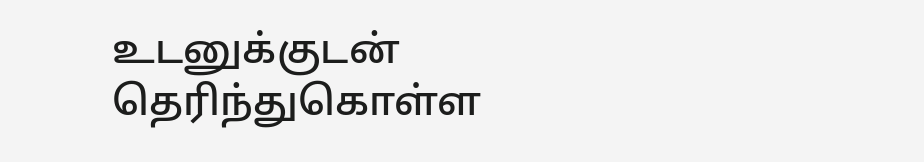உடனுக்குடன் தெரிந்துகொள்ள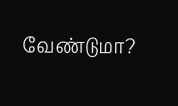வேண்டுமா?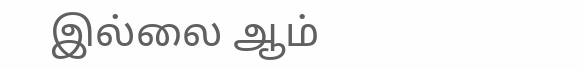இல்லை ஆம்